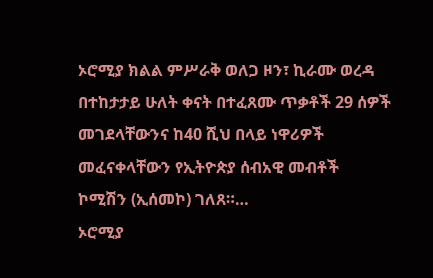ኦሮሚያ ክልል ምሥራቅ ወለጋ ዞን፣ ኪራሙ ወረዳ በተከታታይ ሁለት ቀናት በተፈጸሙ ጥቃቶች 29 ሰዎች መገደላቸውንና ከ40 ሺህ በላይ ነዋሪዎች መፈናቀላቸውን የኢትዮጵያ ሰብአዊ መብቶች ኮሚሽን (ኢሰመኮ) ገለጸ።…
ኦሮሚያ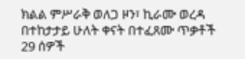ክልል ምሥራቅ ወለጋ ዞን፣ ኪራሙ ወረዳ በተከታታይ ሁለት ቀናት በተፈጸሙ ጥቃቶች 29 ሰዎች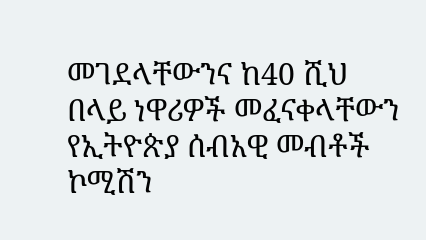መገደላቸውንና ከ40 ሺህ በላይ ነዋሪዎች መፈናቀላቸውን የኢትዮጵያ ሰብአዊ መብቶች ኮሚሽን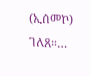(ኢሰመኮ) ገለጸ።…